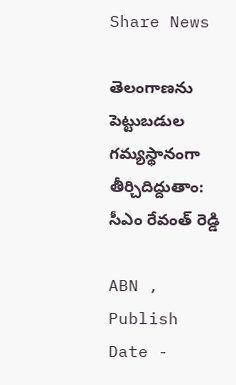Share News

తెలంగాణను పెట్టుబడుల గమ్యస్థానంగా తీర్చిదిద్దుతాం: సీఎం రేవంత్ రెడ్డి

ABN , Publish Date -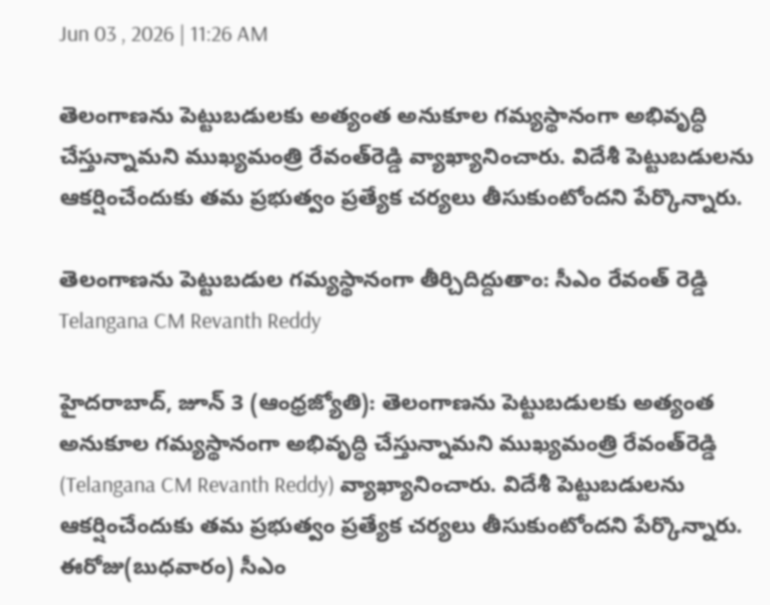Jun 03 , 2026 | 11:26 AM

తెలంగాణను పెట్టుబడులకు అత్యంత అనుకూల గమ్యస్థానంగా అభివృద్ధి చేస్తున్నామని ముఖ్యమంత్రి రేవంత్‌రెడ్డి వ్యాఖ్యానించారు. విదేశీ పెట్టుబడులను ఆకర్షించేందుకు తమ ప్రభుత్వం ప్రత్యేక చర్యలు తీసుకుంటోందని పేర్కొన్నారు.

తెలంగాణను పెట్టుబడుల గమ్యస్థానంగా తీర్చిదిద్దుతాం: సీఎం రేవంత్ రెడ్డి
Telangana CM Revanth Reddy

హైదరాబాద్, జూన్ 3 (ఆంధ్రజ్యోతి): తెలంగాణను పెట్టుబడులకు అత్యంత అనుకూల గమ్యస్థానంగా అభివృద్ధి చేస్తున్నామని ముఖ్యమంత్రి రేవంత్‌రెడ్డి (Telangana CM Revanth Reddy) వ్యాఖ్యానించారు. విదేశీ పెట్టుబడులను ఆకర్షించేందుకు తమ ప్రభుత్వం ప్రత్యేక చర్యలు తీసుకుంటోందని పేర్కొన్నారు. ఈరోజు(బుధవారం) సీఎం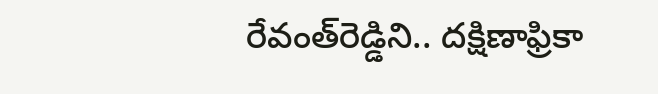రేవంత్‌రెడ్డిని.. దక్షిణాఫ్రికా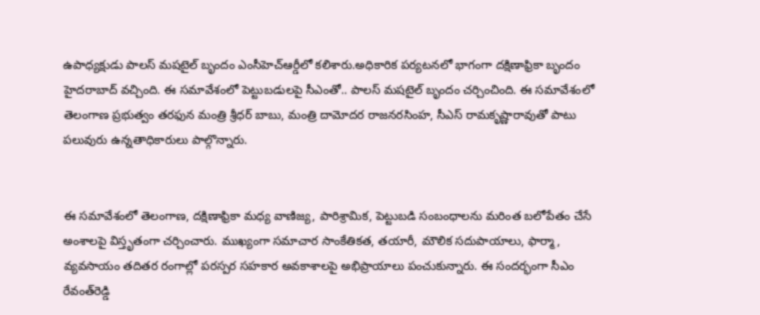ఉపాధ్యక్షుడు పాలస్ మషటైల్ బృందం ఎంసీహెచ్‌ఆర్డీలో కలిశారు.అధికారిక పర్యటనలో భాగంగా దక్షిణాఫ్రికా బృందం హైదరాబాద్ వచ్చింది. ఈ సమావేశంలో పెట్టుబడులపై సీఎంతో.. పాలస్ మషటైల్ బృందం చర్చించింది. ఈ సమావేశంలో తెలంగాణ ప్రభుత్వం తరఫున మంత్రి శ్రీధర్ బాబు, మంత్రి దామోదర రాజనరసింహ, సీఎస్ రామకృష్ణారావుతో పాటు పలువురు ఉన్నతాధికారులు పాల్గొన్నారు.


ఈ సమావేశంలో తెలంగాణ, దక్షిణాఫ్రికా మధ్య వాణిజ్య, పారిశ్రామిక, పెట్టుబడి సంబంధాలను మరింత బలోపేతం చేసే అంశాలపై విస్తృతంగా చర్చించారు. ముఖ్యంగా సమాచార సాంకేతికత, తయారీ, మౌలిక సదుపాయాలు, ఫార్మా, వ్యవసాయం తదితర రంగాల్లో పరస్పర సహకార అవకాశాలపై అభిప్రాయాలు పంచుకున్నారు. ఈ సందర్భంగా సీఎం రేవంత్‌రెడ్డి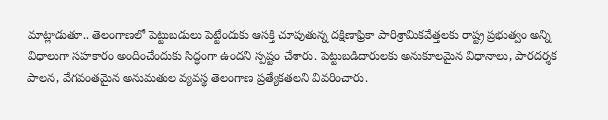మాట్లాడుతూ.. తెలంగాణలో పెట్టుబడులు పెట్టేందుకు ఆసక్తి చూపుతున్న దక్షిణాఫ్రికా పారిశ్రామికవేత్తలకు రాష్ట్ర ప్రభుత్వం అన్ని విధాలుగా సహకారం అందించేందుకు సిద్ధంగా ఉందని స్పష్టం చేశారు. పెట్టుబడిదారులకు అనుకూలమైన విధానాలు, పారదర్శక పాలన, వేగవంతమైన అనుమతుల వ్యవస్థ తెలంగాణ ప్రత్యేకతలని వివరించారు.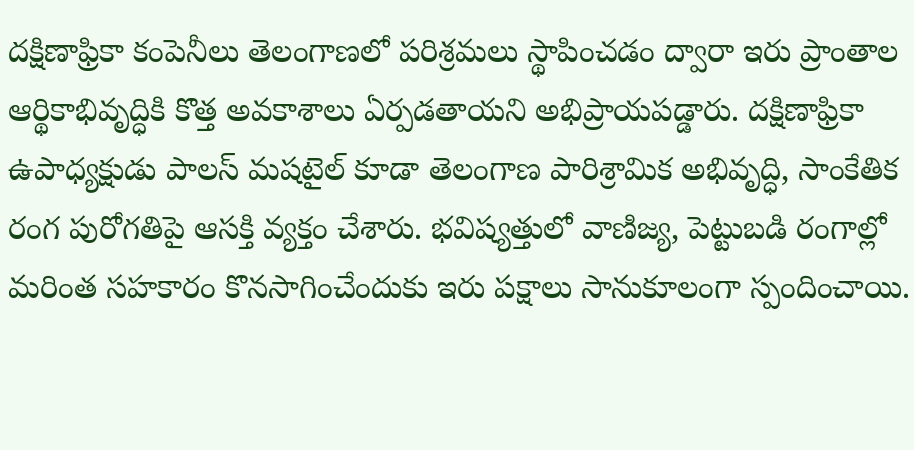దక్షిణాఫ్రికా కంపెనీలు తెలంగాణలో పరిశ్రమలు స్థాపించడం ద్వారా ఇరు ప్రాంతాల ఆర్థికాభివృద్ధికి కొత్త అవకాశాలు ఏర్పడతాయని అభిప్రాయపడ్డారు. దక్షిణాఫ్రికా ఉపాధ్యక్షుడు పాలస్ మషటైల్ కూడా తెలంగాణ పారిశ్రామిక అభివృద్ధి, సాంకేతిక రంగ పురోగతిపై ఆసక్తి వ్యక్తం చేశారు. భవిష్యత్తులో వాణిజ్య, పెట్టుబడి రంగాల్లో మరింత సహకారం కొనసాగించేందుకు ఇరు పక్షాలు సానుకూలంగా స్పందించాయి.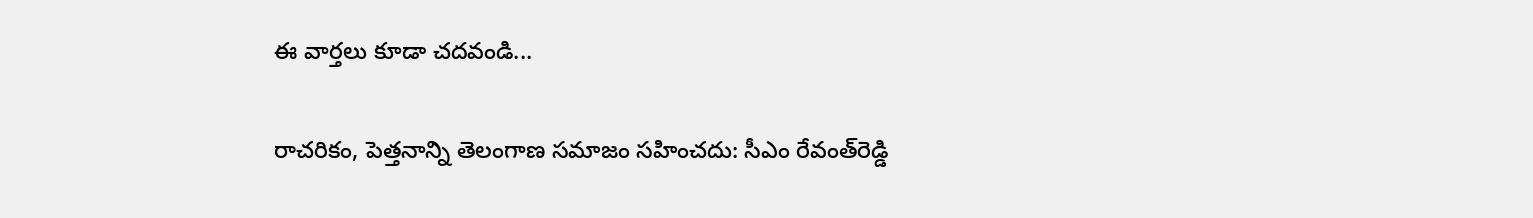ఈ వార్తలు కూడా చదవండి...

రాచరికం, పెత్తనాన్ని తెలంగాణ సమాజం సహించదు: సీఎం రేవంత్‌రెడ్డి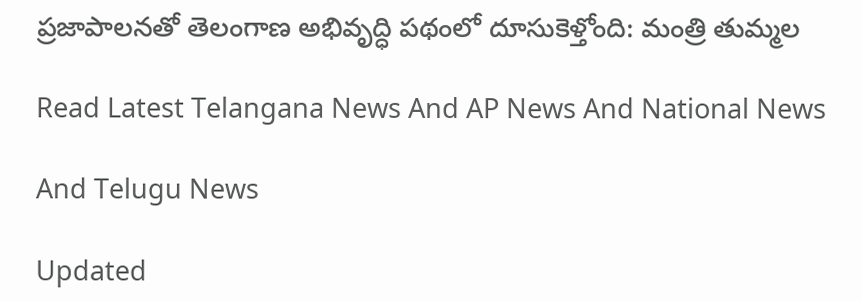ప్రజాపాలనతో తెలంగాణ అభివృద్ధి పథంలో దూసుకెళ్తోంది: మంత్రి తుమ్మల

Read Latest Telangana News And AP News And National News

And Telugu News

Updated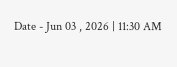Date - Jun 03 , 2026 | 11:30 AM